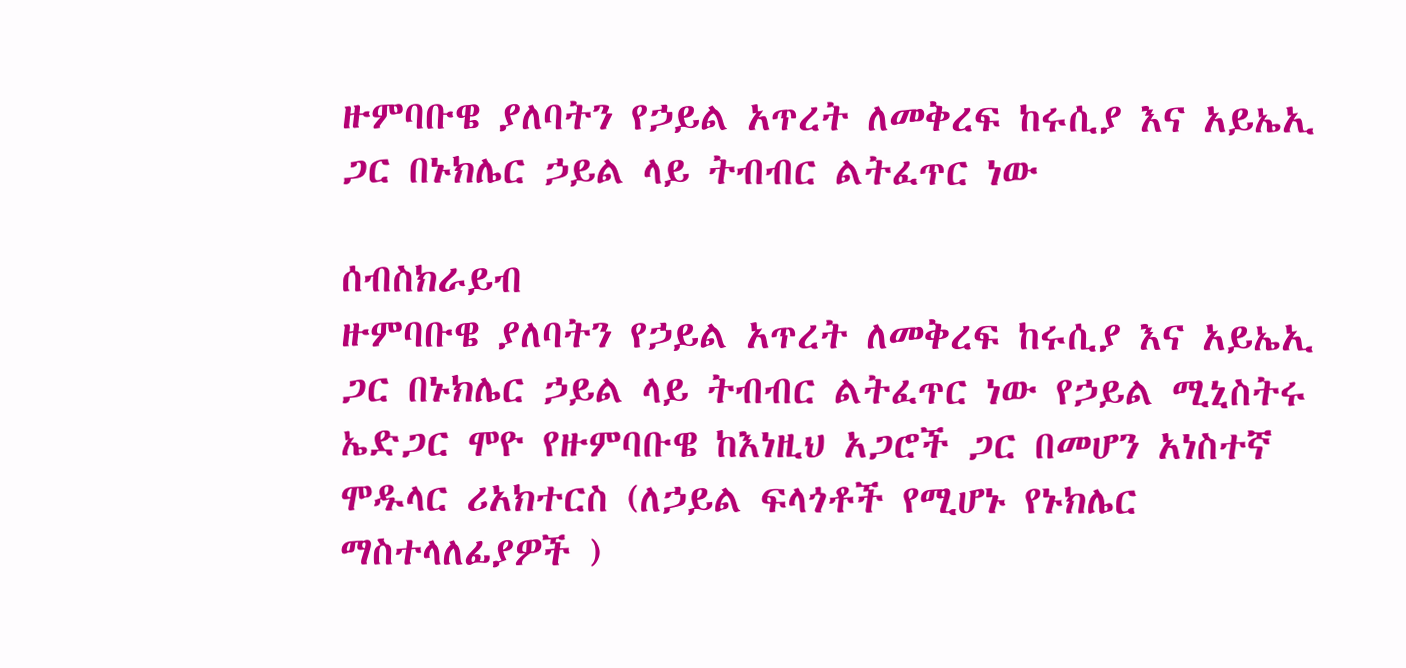ዙምባቡዌ ያለባትን የኃይል አጥረት ለመቅረፍ ከሩሲያ እና አይኤኢ ጋር በኑክሌር ኃይል ላይ ትብብር ልትፈጥር ነው

ሰብስክራይብ
ዙምባቡዌ ያለባትን የኃይል አጥረት ለመቅረፍ ከሩሲያ እና አይኤኢ ጋር በኑክሌር ኃይል ላይ ትብብር ልትፈጥር ነው የኃይል ሚኒስትሩ ኤድጋር ሞዮ የዙምባቡዌ ከእነዚህ አጋሮች ጋር በመሆን አነስተኛ ሞዱላር ሪአክተርስ (ለኃይል ፍላጎቶች የሚሆኑ የኑክሌር ማስተላለፊያዎች )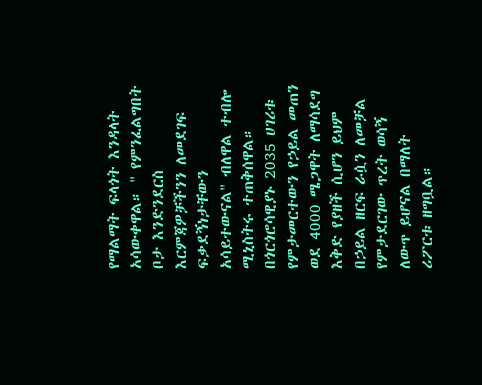የማልማት ፍላጎት እንዳላት አሳውቀዋል። " የምንፈልግበት ቦታ እንድንደርስ እርምጃዎቻችንን ለመደገፍ ፍቃደኝነታቸውን አሳይተውናል" ብለዋል ተብሎ ሚኒስትሩ ተጠቅሰዋል። በጎርጎሮሳዊያኑ 2035 ሀገሪቱ የምታመርተውን የኃይል መጠን ወደ 4000 ሜጋዋት ለማሳደግ እቅድ የያዘች ሲሆን ይህም በኃይል ዘርፍ ራሷን ለመቻል የምታደርገው ጥረት ወሳኝ ለውጥ ይሆናል በማለት ሪፖርቱ ዘግቧል።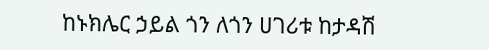ከኑክሌር ኃይል ጎን ለጎን ሀገሪቱ ከታዳሽ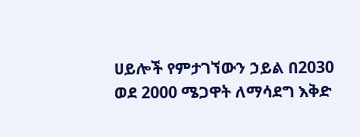ሀይሎች የምታገኘውን ኃይል በ2030 ወደ 2000 ሜጋዋት ለማሳደግ እቅድ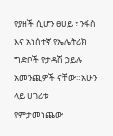የያዘች ሲሆን ፀሀይ ፣ ንፋስ እና አነሰተኛ የኤሌትሪክ ግድቦች የታዳሽ ኃይሉ አመንጪዎች ናቸው።አሁን ላይ ሀገሪቱ የምታመነጨው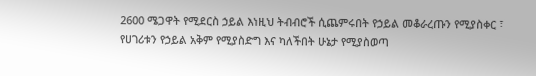2600 ሜጋዋት የሚደርስ ኃይል እነዚህ ትብብሮች ሲጨምሩበት የኃይል መቆራረጡን የሚያስቀር ፣ የሀገሪቱን የኃይል አቅም የሚያስድግ እና ካለችበት ሁኔታ የሚያስወጣ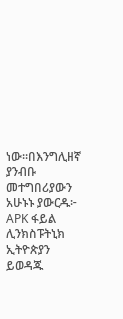ነው።በእንግሊዘኛ ያንብቡ መተግበሪያውን አሁኑኑ ያውርዱ፦  APK ፋይል ሊንክስፑትኒክ ኢትዮጵያን ይወዳጁ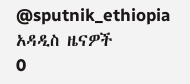@sputnik_ethiopia
አዳዲስ ዜናዎች
0